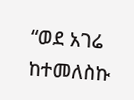“ወደ አገሬ ከተመለስኩ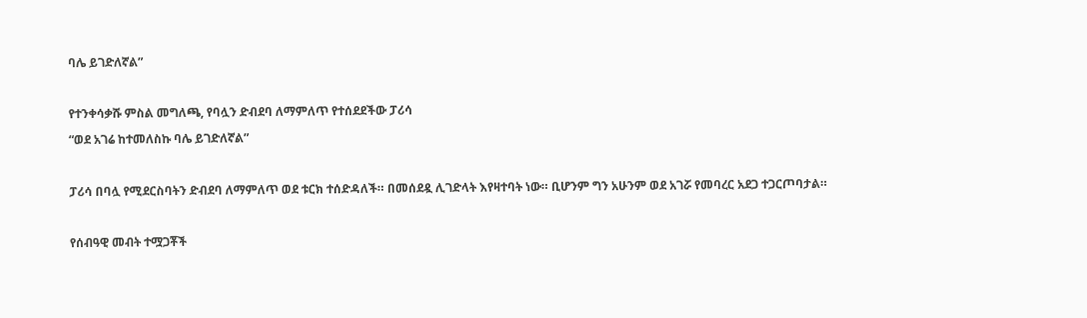ባሌ ይገድለኛል”

የተንቀሳቃሹ ምስል መግለጫ, የባሏን ድብደባ ለማምለጥ የተሰደደችው ፓሪሳ
“ወደ አገሬ ከተመለስኩ ባሌ ይገድለኛል”

ፓሪሳ በባሏ የሚደርስባትን ድብደባ ለማምለጥ ወደ ቱርክ ተሰድዳለች። በመሰደዷ ሊገድላት እየዛተባት ነው። ቢሆንም ግን አሁንም ወደ አገሯ የመባረር አደጋ ተጋርጦባታል።

የሰብዓዊ መብት ተሟጋቾች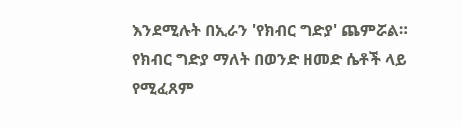እንደሚሉት በኢራን 'የክብር ግድያ' ጨምሯል። የክብር ግድያ ማለት በወንድ ዘመድ ሴቶች ላይ የሚፈጸም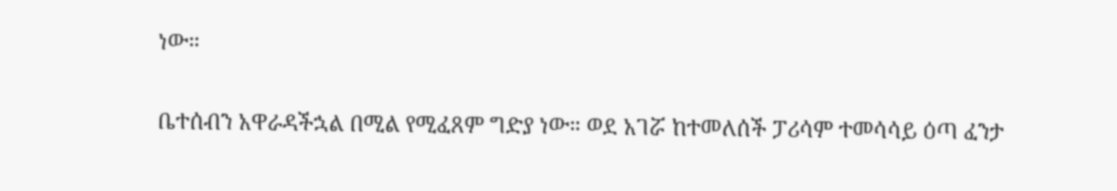ነው።

ቤተሰብን አዋራዳችኋል በሚል የሚፈጸም ግድያ ነው። ወደ አገሯ ከተመለሰች ፓሪሳም ተመሳሳይ ዕጣ ፈንታ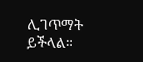ሊገጥማት ይችላል።